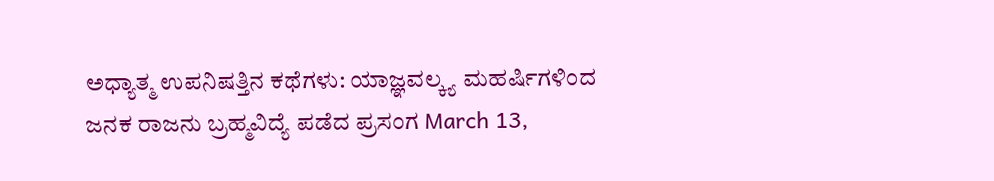ಅಧ್ಯಾತ್ಮ ಉಪನಿಷತ್ತಿನ ಕಥೆಗಳು: ಯಾಜ್ಞವಲ್ಕ್ಯ ಮಹರ್ಷಿಗಳಿಂದ ಜನಕ ರಾಜನು ಬ್ರಹ್ಮವಿದ್ಯೆ ಪಡೆದ ಪ್ರಸಂಗ March 13,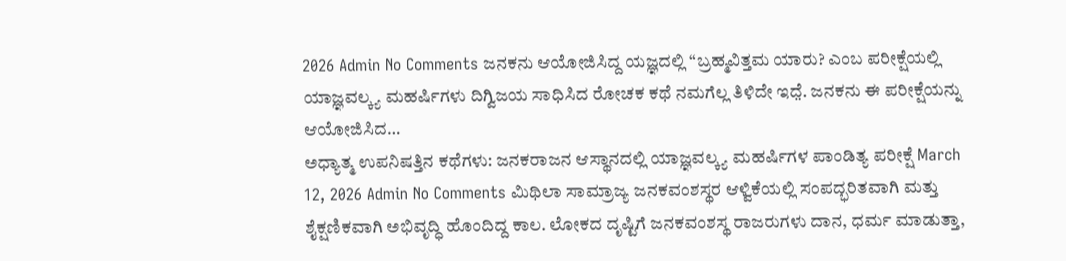2026 Admin No Comments ಜನಕನು ಆಯೋಜಿಸಿದ್ದ ಯಜ್ಞದಲ್ಲಿ “ಬ್ರಹ್ಮವಿತ್ತಮ ಯಾರು? ಎಂಬ ಪರೀಕ್ಷೆಯಲ್ಲಿ ಯಾಜ್ಞವಲ್ಕ್ಯ ಮಹರ್ಷಿಗಳು ದಿಗ್ವಿಜಯ ಸಾಧಿಸಿದ ರೋಚಕ ಕಥೆ ನಮಗೆಲ್ಲ ತಿಳಿದೇ ಇದೆ̤. ಜನಕನು ಈ ಪರೀಕ್ಷೆಯನ್ನು ಆಯೋಜಿಸಿದ…
ಅಧ್ಯಾತ್ಮ ಉಪನಿಷತ್ತಿನ ಕಥೆಗಳು: ಜನಕರಾಜನ ಆಸ್ಥಾನದಲ್ಲಿ ಯಾಜ್ಞವಲ್ಕ್ಯ ಮಹರ್ಷಿಗಳ ಪಾಂಡಿತ್ಯ ಪರೀಕ್ಷೆ March 12, 2026 Admin No Comments ಮಿಥಿಲಾ ಸಾಮ್ರಾಜ್ಯ ಜನಕವಂಶಸ್ಥರ ಆಳ್ವಿಕೆಯಲ್ಲಿ ಸಂಪದ್ಭರಿತವಾಗಿ ಮತ್ತು ಶೈಕ್ಷಣಿಕವಾಗಿ ಅಭಿವೃದ್ಧಿ ಹೊಂದಿದ್ದ ಕಾಲ. ಲೋಕದ ದೃಷ್ಟಿಗೆ ಜನಕವಂಶಸ್ಥ ರಾಜರುಗಳು ದಾನ, ಧರ್ಮ ಮಾಡುತ್ತಾ,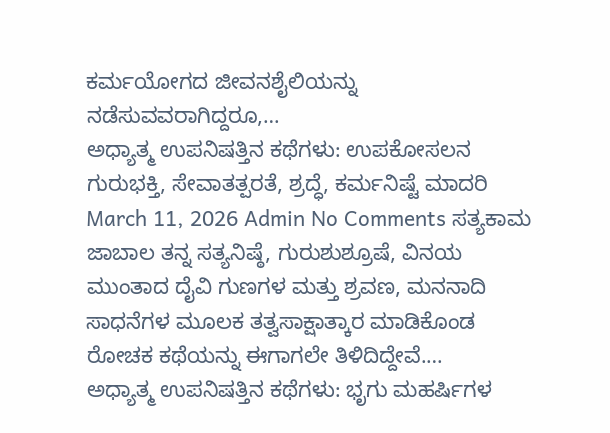ಕರ್ಮಯೋಗದ ಜೀವನಶೈಲಿಯನ್ನು ನಡೆಸುವವರಾಗಿದ್ದರೂ,…
ಅಧ್ಯಾತ್ಮ ಉಪನಿಷತ್ತಿನ ಕಥೆಗಳು: ಉಪಕೋಸಲನ ಗುರುಭಕ್ತಿ, ಸೇವಾತತ್ಪರತೆ, ಶ್ರದ್ಧೆ, ಕರ್ಮನಿಷ್ಟೆ ಮಾದರಿ March 11, 2026 Admin No Comments ಸತ್ಯಕಾಮ ಜಾಬಾಲ ತನ್ನ ಸತ್ಯನಿಷ್ಠೆ, ಗುರುಶುಶ್ರೂಷೆ, ವಿನಯ ಮುಂತಾದ ದೈವಿ ಗುಣಗಳ ಮತ್ತು ಶ್ರವಣ, ಮನನಾದಿ ಸಾಧನೆಗಳ ಮೂಲಕ ತತ್ವಸಾಕ್ಷಾತ್ಕಾರ ಮಾಡಿಕೊಂಡ ರೋಚಕ ಕಥೆಯನ್ನು ಈಗಾಗಲೇ ತಿಳಿದಿದ್ದೇವೆ.…
ಅಧ್ಯಾತ್ಮ ಉಪನಿಷತ್ತಿನ ಕಥೆಗಳು: ಭೃಗು ಮಹರ್ಷಿಗಳ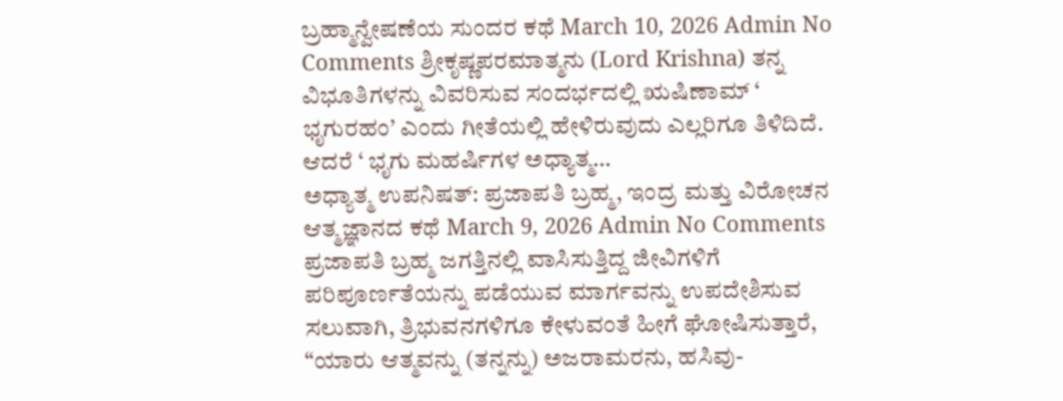ಬ್ರಹ್ಮಾನ್ವೇಷಣೆಯ ಸುಂದರ ಕಥೆ March 10, 2026 Admin No Comments ಶ್ರೀಕೃಷ್ಣಪರಮಾತ್ಮನು (Lord Krishna) ತನ್ನ ವಿಭೂತಿಗಳನ್ನು ವಿವರಿಸುವ ಸಂದರ್ಭದಲ್ಲಿ ಋಷಿಣಾಮ್ ‘ ಭೃಗುರಹಂ’ ಎಂದು ಗೀತೆಯಲ್ಲಿ ಹೇಳಿರುವುದು ಎಲ್ಲರಿಗೂ ತಿಳಿದಿದೆ. ಆದರೆ ‘ ಭೃಗು ಮಹರ್ಷಿಗಳ ಅಧ್ಯಾತ್ಮ…
ಅಧ್ಯಾತ್ಮ ಉಪನಿಷತ್: ಪ್ರಜಾಪತಿ ಬ್ರಹ್ಮ, ಇಂದ್ರ ಮತ್ತು ವಿರೋಚನ ಆತ್ಮಜ್ಞಾನದ ಕಥೆ March 9, 2026 Admin No Comments ಪ್ರಜಾಪತಿ ಬ್ರಹ್ಮ ಜಗತ್ತಿನಲ್ಲಿ ವಾಸಿಸುತ್ತಿದ್ದ ಜೀವಿಗಳಿಗೆ ಪರಿಪೂರ್ಣತೆಯನ್ನು ಪಡೆಯುವ ಮಾರ್ಗವನ್ನು ಉಪದೇಶಿಸುವ ಸಲುವಾಗಿ, ತ್ರಿಭುವನಗಳಿಗೂ ಕೇಳುವಂತೆ ಹೀಗೆ ಘೋಷಿಸುತ್ತಾರೆ, “ಯಾರು ಆತ್ಮವನ್ನು (ತನ್ನನ್ನು) ಅಜರಾಮರನು, ಹಸಿವು-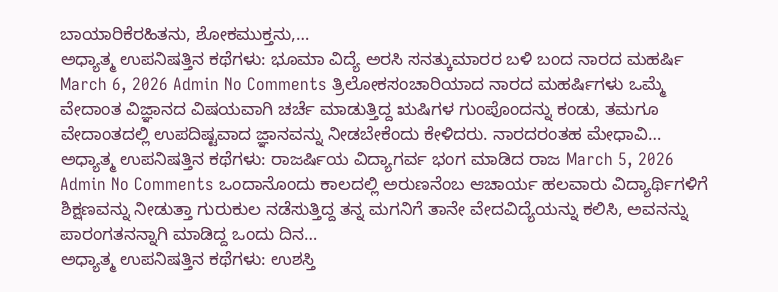ಬಾಯಾರಿಕೆರಹಿತನು, ಶೋಕಮುಕ್ತನು,…
ಅಧ್ಯಾತ್ಮ ಉಪನಿಷತ್ತಿನ ಕಥೆಗಳು: ಭೂಮಾ ವಿದ್ಯೆ ಅರಸಿ ಸನತ್ಕುಮಾರರ ಬಳಿ ಬಂದ ನಾರದ ಮಹರ್ಷಿ March 6, 2026 Admin No Comments ತ್ರಿಲೋಕಸಂಚಾರಿಯಾದ ನಾರದ ಮಹರ್ಷಿಗಳು ಒಮ್ಮೆ ವೇದಾಂತ ವಿಜ್ಞಾನದ ವಿಷಯವಾಗಿ ಚರ್ಚೆ ಮಾಡುತ್ತಿದ್ದ ಋಷಿಗಳ ಗುಂಪೊಂದನ್ನು ಕಂಡು, ತಮಗೂ ವೇದಾಂತದಲ್ಲಿ ಉಪದಿಷ್ಟವಾದ ಜ್ಞಾನವನ್ನು ನೀಡಬೇಕೆಂದು ಕೇಳಿದರು. ನಾರದರಂತಹ ಮೇಧಾವಿ…
ಅಧ್ಯಾತ್ಮ ಉಪನಿಷತ್ತಿನ ಕಥೆಗಳು: ರಾಜರ್ಷಿಯ ವಿದ್ಯಾಗರ್ವ ಭಂಗ ಮಾಡಿದ ರಾಜ March 5, 2026 Admin No Comments ಒಂದಾನೊಂದು ಕಾಲದಲ್ಲಿ ಅರುಣನೆಂಬ ಆಚಾರ್ಯ ಹಲವಾರು ವಿದ್ಯಾರ್ಥಿಗಳಿಗೆ ಶಿಕ್ಷಣವನ್ನು ನೀಡುತ್ತಾ ಗುರುಕುಲ ನಡೆಸುತ್ತಿದ್ದ ತನ್ನ ಮಗನಿಗೆ ತಾನೇ ವೇದವಿದ್ಯೆಯನ್ನು ಕಲಿಸಿ, ಅವನನ್ನು ಪಾರಂಗತನನ್ನಾಗಿ ಮಾಡಿದ್ದ ಒಂದು ದಿನ…
ಅಧ್ಯಾತ್ಮ ಉಪನಿಷತ್ತಿನ ಕಥೆಗಳು: ಉಶಸ್ತಿ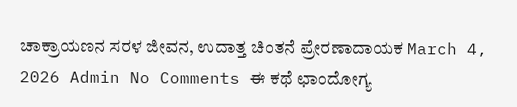ಚಾಕ್ರಾಯಣನ ಸರಳ ಜೀವನ, ಉದಾತ್ತ ಚಿಂತನೆ ಪ್ರೇರಣಾದಾಯಕ March 4, 2026 Admin No Comments ಈ ಕಥೆ ಛಾಂದೋಗ್ಯ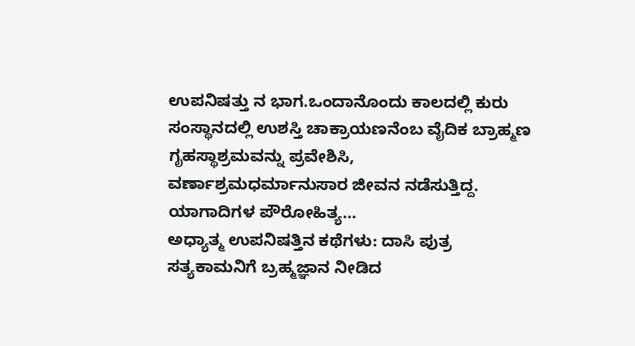ಉಪನಿಷತ್ತು ನ ಭಾಗ.ಒಂದಾನೊಂದು ಕಾಲದಲ್ಲಿ ಕುರು ಸಂಸ್ಥಾನದಲ್ಲಿ ಉಶಸ್ತಿ ಚಾಕ್ರಾಯಣನೆಂಬ ವೈದಿಕ ಬ್ರಾಹ್ಮಣ ಗೃಹಸ್ಥಾಶ್ರಮವನ್ನು ಪ್ರವೇಶಿಸಿ, ವರ್ಣಾಶ್ರಮಧರ್ಮಾನುಸಾರ ಜೀವನ ನಡೆಸುತ್ತಿದ್ದ. ಯಾಗಾದಿಗಳ ಪೌರೋಹಿತ್ಯ…
ಅಧ್ಯಾತ್ಮ ಉಪನಿಷತ್ತಿನ ಕಥೆಗಳು: ದಾಸಿ ಪುತ್ರ ಸತ್ಯಕಾಮನಿಗೆ ಬ್ರಹ್ಮಜ್ಞಾನ ನೀಡಿದ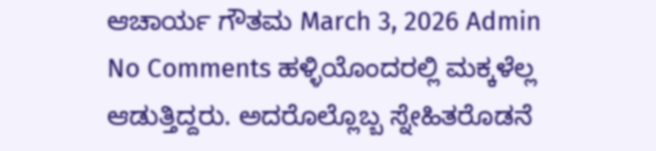ಆಚಾರ್ಯ ಗೌತಮ March 3, 2026 Admin No Comments ಹಳ್ಳಿಯೊಂದರಲ್ಲಿ ಮಕ್ಕಳೆಲ್ಲ ಆಡುತ್ತಿದ್ದರು. ಅದರೊಲ್ಲೊಬ್ಬ ಸ್ನೇಹಿತರೊಡನೆ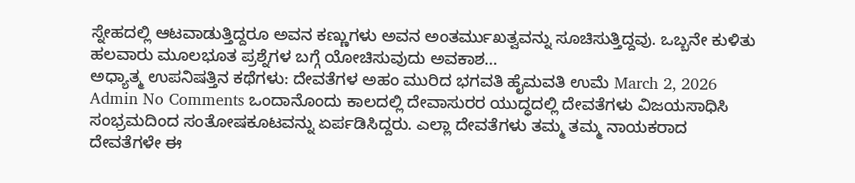ಸ್ನೇಹದಲ್ಲಿ ಆಟವಾಡುತ್ತಿದ್ದರೂ ಅವನ ಕಣ್ಣುಗಳು ಅವನ ಅಂತರ್ಮುಖತ್ವವನ್ನು ಸೂಚಿಸುತ್ತಿದ್ದವು. ಒಬ್ಬನೇ ಕುಳಿತು ಹಲವಾರು ಮೂಲಭೂತ ಪ್ರಶ್ನೆಗಳ ಬಗ್ಗೆ ಯೋಚಿಸುವುದು ಅವಕಾಶ…
ಅಧ್ಯಾತ್ಮ ಉಪನಿಷತ್ತಿನ ಕಥೆಗಳು: ದೇವತೆಗಳ ಅಹಂ ಮುರಿದ ಭಗವತಿ ಹೈಮವತಿ ಉಮೆ March 2, 2026 Admin No Comments ಒಂದಾನೊಂದು ಕಾಲದಲ್ಲಿ ದೇವಾಸುರರ ಯುದ್ಧದಲ್ಲಿ ದೇವತೆಗಳು ವಿಜಯಸಾಧಿಸಿ ಸಂಭ್ರಮದಿಂದ ಸಂತೋಷಕೂಟವನ್ನು ಏರ್ಪಡಿಸಿದ್ದರು. ಎಲ್ಲಾ ದೇವತೆಗಳು ತಮ್ಮ ತಮ್ಮ ನಾಯಕರಾದ ದೇವತೆಗಳೇ ಈ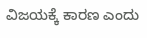ವಿಜಯಕ್ಕೆ ಕಾರಣ ಎಂದು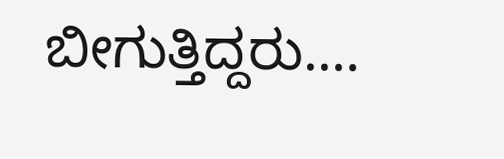ಬೀಗುತ್ತಿದ್ದರು.…